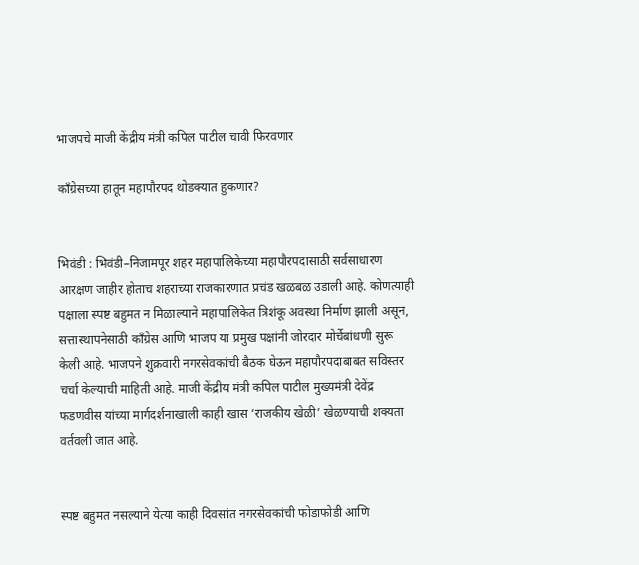भाजपचे माजी केंद्रीय मंत्री कपिल पाटील चावी फिरवणार

काँग्रेसच्या हातून महापौरपद थोडक्यात हुकणार?


भिवंडी : भिवंडी–निजामपूर शहर महापालिकेच्या महापौरपदासाठी सर्वसाधारण आरक्षण जाहीर होताच शहराच्या राजकारणात प्रचंड खळबळ उडाली आहे. कोणत्याही पक्षाला स्पष्ट बहुमत न मिळाल्याने महापालिकेत त्रिशंकू अवस्था निर्माण झाली असून, सत्तास्थापनेसाठी काँग्रेस आणि भाजप या प्रमुख पक्षांनी जोरदार मोर्चेबांधणी सुरू केली आहे. भाजपने शुक्रवारी नगरसेवकांची बैठक घेऊन महापौरपदाबाबत सविस्तर चर्चा केल्याची माहिती आहे. माजी केंद्रीय मंत्री कपिल पाटील मुख्यमंत्री देवेंद्र फडणवीस यांच्या मार्गदर्शनाखाली काही खास ‘राजकीय खेळी’ खेळण्याची शक्यता वर्तवली जात आहे.


स्पष्ट बहुमत नसल्याने येत्या काही दिवसांत नगरसेवकांची फोडाफोडी आणि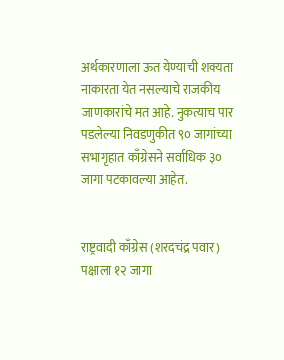अर्थकारणाला ऊत येण्याची शक्यता नाकारता येत नसल्याचे राजकीय जाणकारांचे मत आहे. नुकत्याच पार पडलेल्या निवडणुकीत ९० जागांच्या सभागृहात काँग्रेसने सर्वाधिक ३० जागा पटकावल्या आहेत.


राष्ट्रवादी काँग्रेस (शरदचंद्र पवार) पक्षाला १२ जागा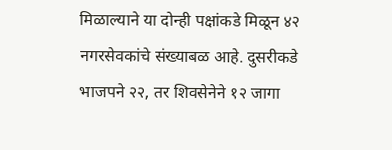मिळाल्याने या दोन्ही पक्षांकडे मिळून ४२ नगरसेवकांचे संख्याबळ आहे. दुसरीकडे भाजपने २२, तर शिवसेनेने १२ जागा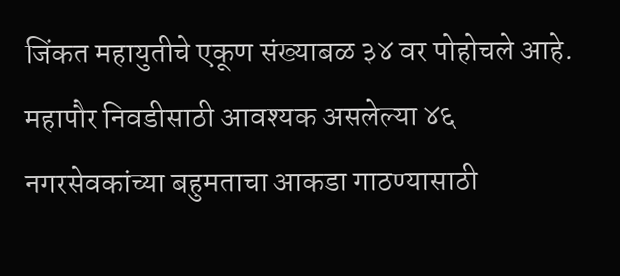जिंकत महायुतीचे एकूण संख्याबळ ३४ वर पोहोचले आहे. महापौर निवडीसाठी आवश्यक असलेल्या ४६ नगरसेवकांच्या बहुमताचा आकडा गाठण्यासाठी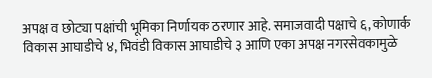अपक्ष व छोट्या पक्षांची भूमिका निर्णायक ठरणार आहे. समाजवादी पक्षाचे ६, कोणार्क विकास आघाडीचे ४, भिवंडी विकास आघाडीचे ३ आणि एका अपक्ष नगरसेवकामुळे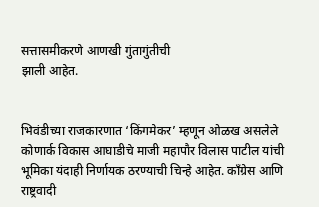सत्तासमीकरणे आणखी गुंतागुंतीची
झाली आहेत.


भिवंडीच्या राजकारणात ‘किंगमेकर’ म्हणून ओळख असलेले कोणार्क विकास आघाडीचे माजी महापौर विलास पाटील यांची भूमिका यंदाही निर्णायक ठरण्याची चिन्हे आहेत. काँग्रेस आणि राष्ट्रवादी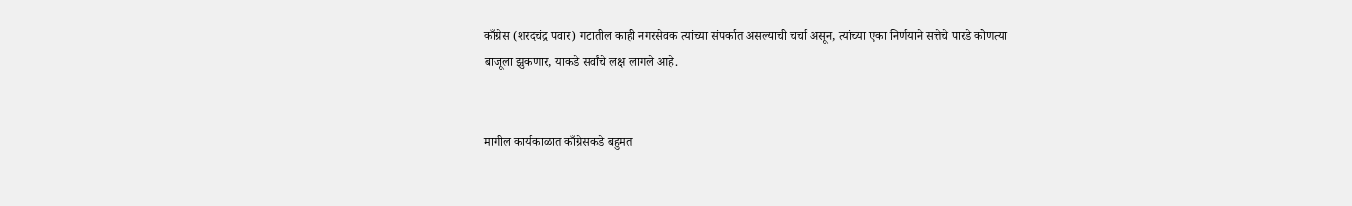काँग्रेस (शरदचंद्र पवार) गटातील काही नगरसेवक त्यांच्या संपर्कात असल्याची चर्चा असून, त्यांच्या एका निर्णयाने सत्तेचे पारडे कोणत्या बाजूला झुकणार, याकडे सर्वांचे लक्ष लागले आहे.


मागील कार्यकाळात काँग्रेसकडे बहुमत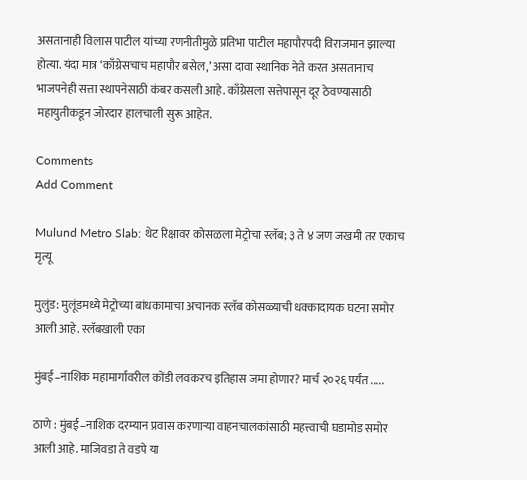असतानाही विलास पाटील यांच्या रणनीतीमुळे प्रतिभा पाटील महापौरपदी विराजमान झाल्या होत्या. यंदा मात्र ‘काँग्रेसचाच महापौर बसेल,’ असा दावा स्थानिक नेते करत असतानाच भाजपनेही सत्ता स्थापनेसाठी कंबर कसली आहे. काँग्रेसला सत्तेपासून दूर ठेवण्यासाठी महायुतीकडून जोरदार हालचाली सुरू आहेत.

Comments
Add Comment

Mulund Metro Slab: थेट रिक्षावर कोसळला मेट्रोचा स्लॅब; ३ ते ४ जण जखमी तर एकाच मृत्यू

मुलुंड: मुलूंडमध्ये मेट्रोच्या बांधकामाचा अचानक स्लॅब कोसळ्याची धक्कादायक घटना समोर आली आहे. स्लॅबखाली एका

मुंबई–नाशिक महामार्गावरील कोंडी लवकरच इतिहास जमा होणार? मार्च २०२६ पर्यंत .....

ठाणे : मुंबई–नाशिक दरम्यान प्रवास करणाऱ्या वाहनचालकांसाठी महत्त्वाची घडामोड समोर आली आहे. माजिवडा ते वडपे या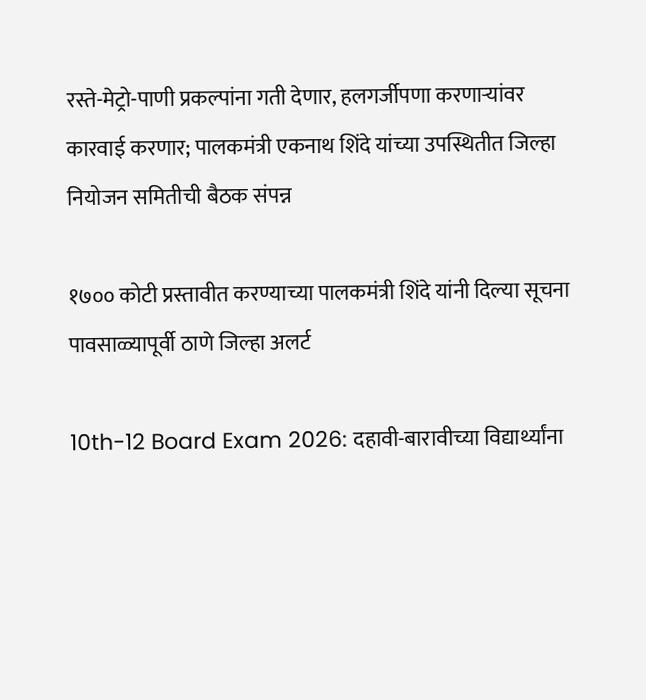रस्ते-मेट्रो-पाणी प्रकल्पांना गती देणार, हलगर्जीपणा करणाऱ्यांवर कारवाई करणार; पालकमंत्री एकनाथ शिंदे यांच्या उपस्थितीत जिल्हा नियोजन समितीची बैठक संपन्न

१७०० कोटी प्रस्तावीत करण्याच्या पालकमंत्री शिंदे यांनी दिल्या सूचना पावसाळ्यापूर्वी ठाणे जिल्हा अलर्ट

10th-12 Board Exam 2026: दहावी-बारावीच्या विद्यार्थ्यांना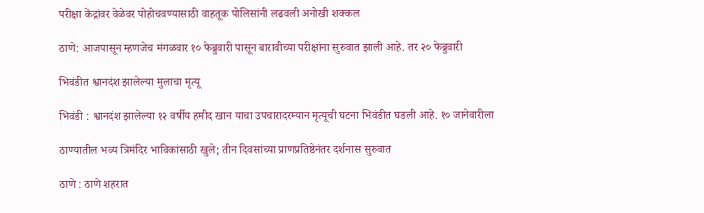परीक्षा केंद्रांवर वेळेवर पोहोचवण्यासाठी वाहतूक पोलिसांनी लढवली अनोखी शक्कल

ठाणे: आजपासून म्हणजेच मंगळवार १० फेब्रुवारी पासून बारावीच्या परीक्षांना सुरुवात झाली आहे. तर २० फेब्रुवारी

भिवंडीत श्वानदंश झालेल्या मुलाचा मृत्यू

भिवंडी : श्वानदंश झालेल्या १२ वर्षीय हमीद खान याचा उपचारादरम्यान मृत्यूची घटना भिवंडीत घडली आहे. १० जानेवारीला

ठाण्यातील भव्य त्रिमंदिर भाविकांसाठी खुले; तीन दिवसांच्या प्राणप्रतिष्ठेनंतर दर्शनास सुरुवात

ठाणे : ठाणे शहरात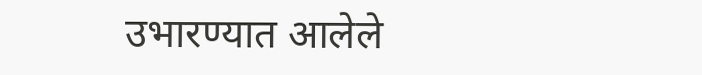उभारण्यात आलेले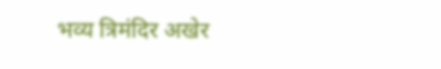भव्य त्रिमंदिर अखेर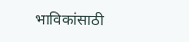भाविकांसाठी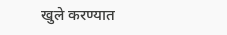खुले करण्यात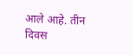आले आहे. तीन दिवस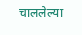चाललेल्या